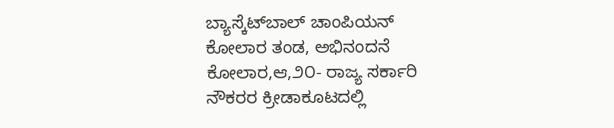ಬ್ಯಾಸ್ಕೆಟ್‌ಬಾಲ್ ಚಾಂಪಿಯನ್ ಕೋಲಾರ ತಂಡ, ಅಭಿನಂದನೆ
ಕೋಲಾರ,ಆ,೨೦- ರಾಜ್ಯ ಸರ್ಕಾರಿ ನೌಕರರ ಕ್ರೀಡಾಕೂಟದಲ್ಲಿ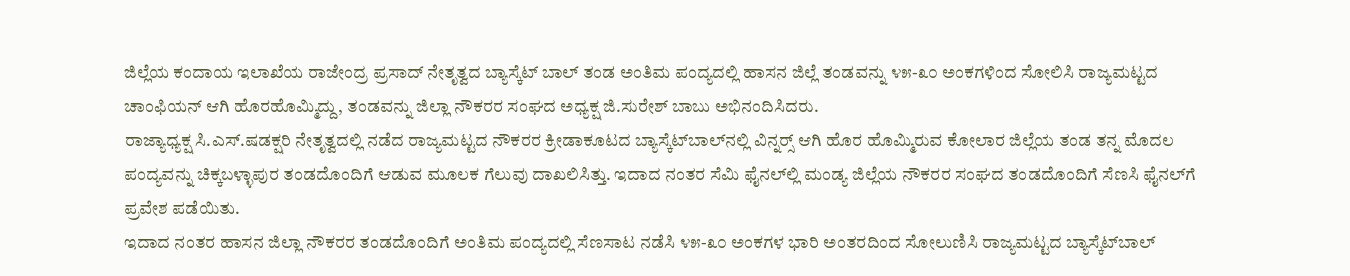ಜಿಲ್ಲೆಯ ಕಂದಾಯ ಇಲಾಖೆಯ ರಾಜೇಂದ್ರ ಪ್ರಸಾದ್ ನೇತೃತ್ವದ ಬ್ಯಾಸ್ಕೆಟ್ ಬಾಲ್ ತಂಡ ಅಂತಿಮ ಪಂದ್ಯದಲ್ಲಿ ಹಾಸನ ಜಿಲ್ಲೆ ತಂಡವನ್ನು ೪೫-೩೦ ಅಂಕಗಳಿಂದ ಸೋಲಿಸಿ ರಾಜ್ಯಮಟ್ಟದ ಚಾಂಫಿಯನ್ ಆಗಿ ಹೊರಹೊಮ್ಮಿದ್ದು, ತಂಡವನ್ನು ಜಿಲ್ಲಾ ನೌಕರರ ಸಂಘದ ಅಧ್ಯಕ್ಷ ಜಿ.ಸುರೇಶ್ ಬಾಬು ಅಭಿನಂದಿಸಿದರು.
ರಾಜ್ಯಾಧ್ಯಕ್ಷ ಸಿ.ಎಸ್.ಷಡಕ್ಷರಿ ನೇತೃತ್ವದಲ್ಲಿ ನಡೆದ ರಾಜ್ಯಮಟ್ಟದ ನೌಕರರ ಕ್ರೀಡಾಕೂಟದ ಬ್ಯಾಸ್ಕೆಟ್‌ಬಾಲ್‌ನಲ್ಲಿ ವಿನ್ನರ್‍ಸ್ ಆಗಿ ಹೊರ ಹೊಮ್ಮಿರುವ ಕೋಲಾರ ಜಿಲ್ಲೆಯ ತಂಡ ತನ್ನ ಮೊದಲ ಪಂದ್ಯವನ್ನು ಚಿಕ್ಕಬಳ್ಳಾಪುರ ತಂಡದೊಂದಿಗೆ ಆಡುವ ಮೂಲಕ ಗೆಲುವು ದಾಖಲಿಸಿತ್ತು. ಇದಾದ ನಂತರ ಸೆಮಿ ಫೈನಲ್‌ಲ್ಲಿ ಮಂಡ್ಯ ಜಿಲ್ಲೆಯ ನೌಕರರ ಸಂಘದ ತಂಡದೊಂದಿಗೆ ಸೆಣಸಿ ಫೈನಲ್‌ಗೆ ಪ್ರವೇಶ ಪಡೆಯಿತು.
ಇದಾದ ನಂತರ ಹಾಸನ ಜಿಲ್ಲಾ ನೌಕರರ ತಂಡದೊಂದಿಗೆ ಅಂತಿಮ ಪಂದ್ಯದಲ್ಲಿ ಸೆಣಸಾಟ ನಡೆಸಿ ೪೫-೩೦ ಅಂಕಗಳ ಭಾರಿ ಅಂತರದಿಂದ ಸೋಲುಣಿಸಿ ರಾಜ್ಯಮಟ್ಟದ ಬ್ಯಾಸ್ಕೆಟ್‌ಬಾಲ್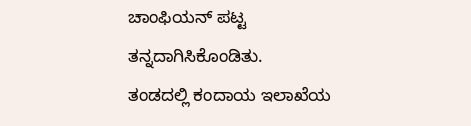ಚಾಂಫಿಯನ್ ಪಟ್ಟ ತನ್ನದಾಗಿಸಿಕೊಂಡಿತು.
ತಂಡದಲ್ಲಿ ಕಂದಾಯ ಇಲಾಖೆಯ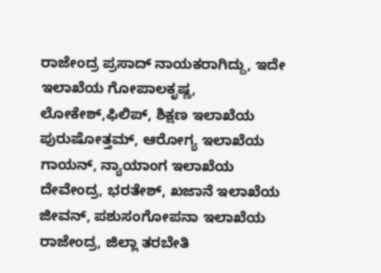ರಾಜೇಂದ್ರ ಪ್ರಸಾದ್ ನಾಯಕರಾಗಿದ್ದು, ಇದೇ ಇಲಾಖೆಯ ಗೋಪಾಲಕೃಷ್ಣ, ಲೋಕೇಶ್,ಫಿಲಿಪ್, ಶಿಕ್ಷಣ ಇಲಾಖೆಯ ಪುರುಷೋತ್ತಮ್, ಆರೋಗ್ಯ ಇಲಾಖೆಯ ಗಾಯನ್, ನ್ಯಾಯಾಂಗ ಇಲಾಖೆಯ ದೇವೇಂದ್ರ, ಭರತೇಶ್, ಖಜಾನೆ ಇಲಾಖೆಯ ಜೀವನ್, ಪಶುಸಂಗೋಪನಾ ಇಲಾಖೆಯ ರಾಜೇಂದ್ರ, ಜಿಲ್ಲಾ ತರಬೇತಿ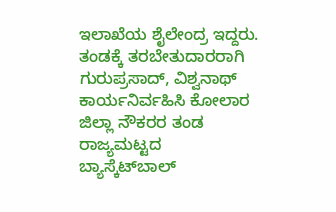ಇಲಾಖೆಯ ಶೈಲೇಂದ್ರ ಇದ್ದರು.
ತಂಡಕ್ಕೆ ತರಬೇತುದಾರರಾಗಿ ಗುರುಪ್ರಸಾದ್, ವಿಶ್ವನಾಥ್ ಕಾರ್ಯನಿರ್ವಹಿಸಿ ಕೋಲಾರ ಜಿಲ್ಲಾ ನೌಕರರ ತಂಡ ರಾಜ್ಯಮಟ್ಟದ ಬ್ಯಾಸ್ಕೆಟ್‌ಬಾಲ್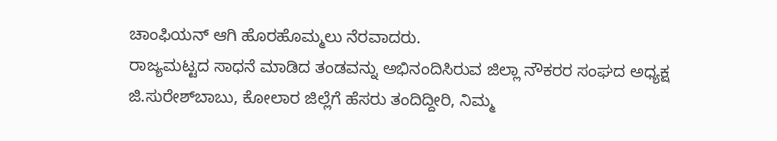ಚಾಂಫಿಯನ್ ಆಗಿ ಹೊರಹೊಮ್ಮಲು ನೆರವಾದರು.
ರಾಜ್ಯಮಟ್ಟದ ಸಾಧನೆ ಮಾಡಿದ ತಂಡವನ್ನು ಅಭಿನಂದಿಸಿರುವ ಜಿಲ್ಲಾ ನೌಕರರ ಸಂಘದ ಅಧ್ಯಕ್ಷ ಜಿ.ಸುರೇಶ್‌ಬಾಬು, ಕೋಲಾರ ಜಿಲ್ಲೆಗೆ ಹೆಸರು ತಂದಿದ್ದೀರಿ, ನಿಮ್ಮ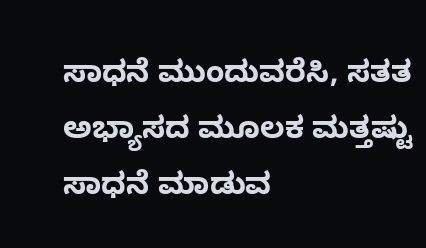ಸಾಧನೆ ಮುಂದುವರೆಸಿ, ಸತತ ಅಭ್ಯಾಸದ ಮೂಲಕ ಮತ್ತಷ್ಟು ಸಾಧನೆ ಮಾಡುವ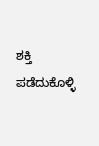ಶಕ್ತಿ ಪಡೆದುಕೊಳ್ಳಿ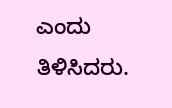ಎಂದು ತಿಳಿಸಿದರು.